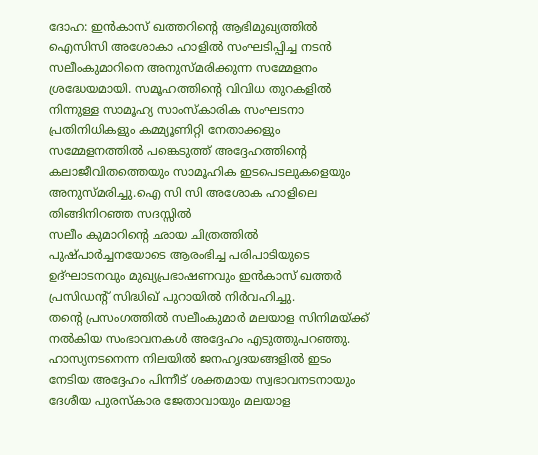ദോഹ: ഇൻകാസ് ഖത്തറിന്റെ ആഭിമുഖ്യത്തിൽ ഐസിസി അശോകാ ഹാളിൽ സംഘടിപ്പിച്ച നടൻ സലീംകുമാറിനെ അനുസ്മരിക്കുന്ന സമ്മേളനം ശ്രദ്ധേയമായി. സമൂഹത്തിന്റെ വിവിധ തുറകളിൽ നിന്നുള്ള സാമൂഹ്യ സാംസ്കാരിക സംഘടനാ പ്രതിനിധികളും കമ്മ്യൂണിറ്റി നേതാക്കളും സമ്മേളനത്തിൽ പങ്കെടുത്ത് അദ്ദേഹത്തിന്റെ കലാജീവിതത്തെയും സാമൂഹിക ഇടപെടലുകളെയും അനുസ്മരിച്ചു.ഐ സി സി അശോക ഹാളിലെ തിങ്ങിനിറഞ്ഞ സദസ്സിൽ
സലീം കുമാറിന്റെ ഛായ ചിത്രത്തിൽ പുഷ്പാർച്ചനയോടെ ആരംഭിച്ച പരിപാടിയുടെ ഉദ്ഘാടനവും മുഖ്യപ്രഭാഷണവും ഇൻകാസ് ഖത്തർ പ്രസിഡന്റ് സിദ്ധിഖ് പുറായിൽ നിർവഹിച്ചു.
തന്റെ പ്രസംഗത്തിൽ സലീംകുമാർ മലയാള സിനിമയ്ക്ക് നൽകിയ സംഭാവനകൾ അദ്ദേഹം എടുത്തുപറഞ്ഞു. ഹാസ്യനടനെന്ന നിലയിൽ ജനഹൃദയങ്ങളിൽ ഇടം നേടിയ അദ്ദേഹം പിന്നീട് ശക്തമായ സ്വഭാവനടനായും ദേശീയ പുരസ്കാര ജേതാവായും മലയാള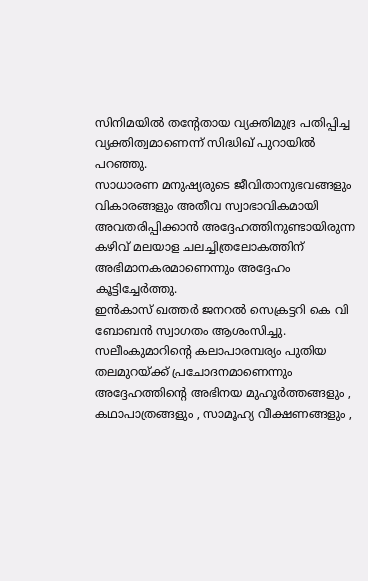സിനിമയിൽ തന്റേതായ വ്യക്തിമുദ്ര പതിപ്പിച്ച വ്യക്തിത്വമാണെന്ന് സിദ്ധിഖ് പുറായിൽ പറഞ്ഞു.
സാധാരണ മനുഷ്യരുടെ ജീവിതാനുഭവങ്ങളും വികാരങ്ങളും അതീവ സ്വാഭാവികമായി അവതരിപ്പിക്കാൻ അദ്ദേഹത്തിനുണ്ടായിരുന്ന കഴിവ് മലയാള ചലച്ചിത്രലോകത്തിന് അഭിമാനകരമാണെന്നും അദ്ദേഹം കൂട്ടിച്ചേർത്തു.
ഇൻകാസ് ഖത്തർ ജനറൽ സെക്രട്ടറി കെ വി ബോബൻ സ്വാഗതം ആശംസിച്ചു. സലീംകുമാറിന്റെ കലാപാരമ്പര്യം പുതിയ തലമുറയ്ക്ക് പ്രചോദനമാണെന്നും അദ്ദേഹത്തിന്റെ അഭിനയ മുഹൂർത്തങ്ങളും , കഥാപാത്രങ്ങളും , സാമൂഹ്യ വീക്ഷണങ്ങളും ,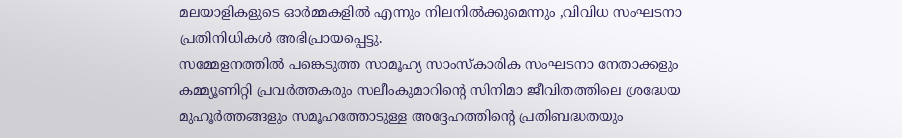മലയാളികളുടെ ഓർമ്മകളിൽ എന്നും നിലനിൽക്കുമെന്നും ,വിവിധ സംഘടനാ പ്രതിനിധികൾ അഭിപ്രായപ്പെട്ടു.
സമ്മേളനത്തിൽ പങ്കെടുത്ത സാമൂഹ്യ സാംസ്കാരിക സംഘടനാ നേതാക്കളും കമ്മ്യൂണിറ്റി പ്രവർത്തകരും സലീംകുമാറിന്റെ സിനിമാ ജീവിതത്തിലെ ശ്രദ്ധേയ മുഹൂർത്തങ്ങളും സമൂഹത്തോടുള്ള അദ്ദേഹത്തിന്റെ പ്രതിബദ്ധതയും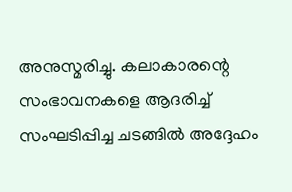അനുസ്മരിച്ചു. കലാകാരന്റെ സംഭാവനകളെ ആദരിച്ച് സംഘടിപ്പിച്ച ചടങ്ങിൽ അദ്ദേഹം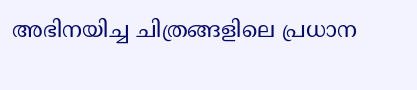അഭിനയിച്ച ചിത്രങ്ങളിലെ പ്രധാന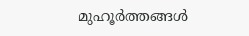മുഹൂർത്തങ്ങൾ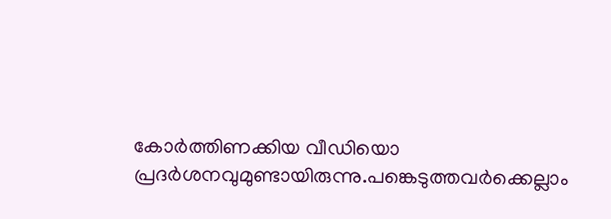കോർത്തിണക്കിയ വീഡിയൊ പ്രദർശനവുമുണ്ടായിരുന്നു.പങ്കെടുത്തവർക്കെല്ലാം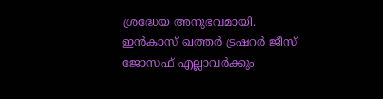ശ്രദ്ധേയ അനുഭവമായി.
ഇൻകാസ് ഖത്തർ ട്രഷറർ ജീസ് ജോസഫ് എല്ലാവർക്കും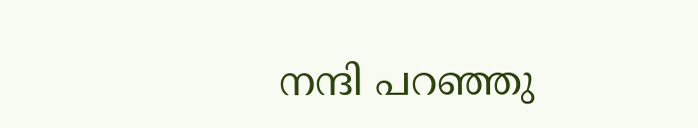നന്ദി പറഞ്ഞു